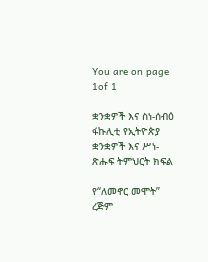You are on page 1of 1

ቋንቋዎች እና ስነ-ሰብዕ ፋኩሊቲ የኢትዮጵያ ቋንቋዎች እና ሥነ-ጽሑፍ ትምህርት ክፍል

የ“ለመኖር መሞት” ረጅም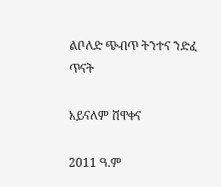ልቦለድ ጭብጥ ትንተና ንድፈ ጥናት

አይናለም ሸዋቀና

2011 ዓ.ም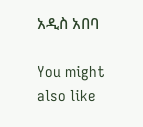አዲስ አበባ

You might also like